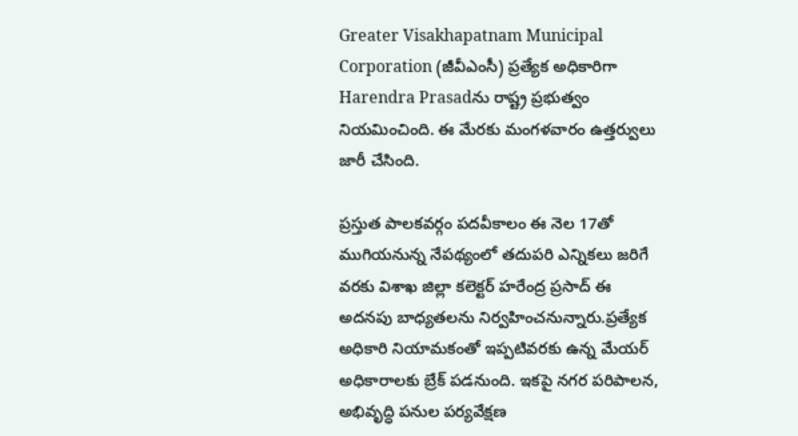Greater Visakhapatnam Municipal Corporation (జీవీఎంసీ) ప్రత్యేక అధికారిగా Harendra Prasadను రాష్ట్ర ప్రభుత్వం నియమించింది. ఈ మేరకు మంగళవారం ఉత్తర్వులు జారీ చేసింది.

ప్రస్తుత పాలకవర్గం పదవీకాలం ఈ నెల 17తో ముగియనున్న నేపథ్యంలో తదుపరి ఎన్నికలు జరిగే వరకు విశాఖ జిల్లా కలెక్టర్ హరేంద్ర ప్రసాద్ ఈ అదనపు బాధ్యతలను నిర్వహించనున్నారు.ప్రత్యేక అధికారి నియామకంతో ఇప్పటివరకు ఉన్న మేయర్ అధికారాలకు బ్రేక్ పడనుంది. ఇకపై నగర పరిపాలన, అభివృద్ధి పనుల పర్యవేక్షణ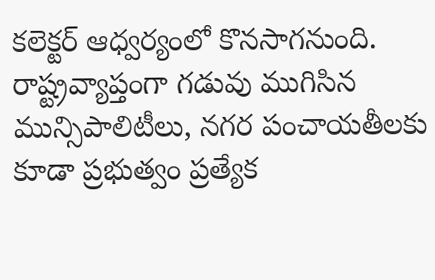కలెక్టర్ ఆధ్వర్యంలో కొనసాగనుంది. రాష్ట్రవ్యాప్తంగా గడువు ముగిసిన మున్సిపాలిటీలు, నగర పంచాయతీలకు కూడా ప్రభుత్వం ప్రత్యేక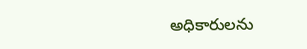అధికారులను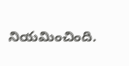నియమించింది.